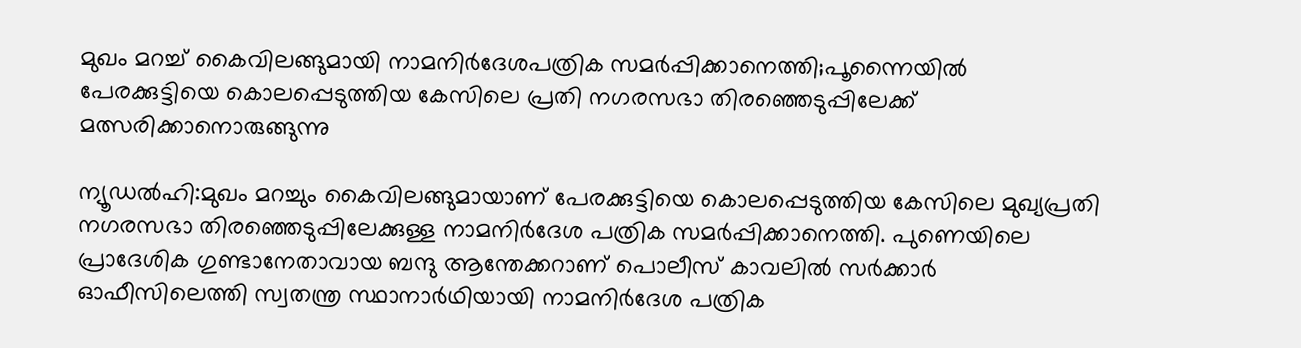മുഖം മറച്ച് കൈവിലങ്ങുമായി നാമനിർദേശപത്രിക സമർപ്പിക്കാനെത്തി;പൂന്നൈയിൽ പേരക്കുട്ടിയെ കൊലപ്പെടുത്തിയ കേസിലെ പ്രതി നഗരസഭാ തിരഞ്ഞെടുപ്പിലേക്ക് മത്സരിക്കാനൊരുങ്ങുന്നു

ന്യൂഡൽഹി:മുഖം മറച്ചും കൈവിലങ്ങുമായാണ് പേരക്കുട്ടിയെ കൊലപ്പെടുത്തിയ കേസിലെ മുഖ്യപ്രതി നഗരസഭാ തിരഞ്ഞെടുപ്പിലേക്കുള്ള നാമനിർദേശ പത്രിക സമർപ്പിക്കാനെത്തി. പുണെയിലെ പ്രാദേശിക ഗുണ്ടാനേതാവായ ബന്ദു ആന്തേക്കറാണ് പൊലീസ് കാവലിൽ സർക്കാർ ഓഫീസിലെത്തി സ്വതന്ത്ര സ്ഥാനാർഥിയായി നാമനിർദേശ പത്രിക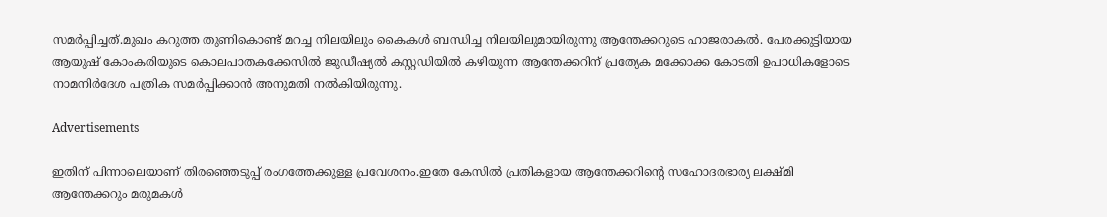സമർപ്പിച്ചത്.മുഖം കറുത്ത തുണികൊണ്ട് മറച്ച നിലയിലും കൈകൾ ബന്ധിച്ച നിലയിലുമായിരുന്നു ആന്തേക്കറുടെ ഹാജരാകൽ. പേരക്കുട്ടിയായ ആയുഷ് കോംകരിയുടെ കൊലപാതകക്കേസിൽ ജുഡീഷ്യൽ കസ്റ്റഡിയിൽ കഴിയുന്ന ആന്തേക്കറിന് പ്രത്യേക മക്കോക്ക കോടതി ഉപാധികളോടെ നാമനിർദേശ പത്രിക സമർപ്പിക്കാൻ അനുമതി നൽകിയിരുന്നു.

Advertisements

ഇതിന് പിന്നാലെയാണ് തിരഞ്ഞെടുപ്പ് രംഗത്തേക്കുള്ള പ്രവേശനം.ഇതേ കേസിൽ പ്രതികളായ ആന്തേക്കറിന്റെ സഹോദരഭാര്യ ലക്ഷ്മി ആന്തേക്കറും മരുമകൾ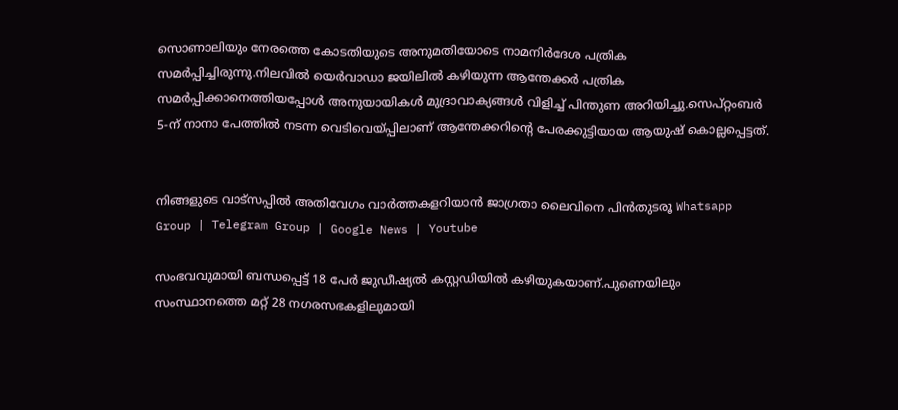സൊണാലിയും നേരത്തെ കോടതിയുടെ അനുമതിയോടെ നാമനിർദേശ പത്രിക സമർപ്പിച്ചിരുന്നു.നിലവിൽ യെർവാഡാ ജയിലിൽ കഴിയുന്ന ആന്തേക്കർ പത്രിക സമർപ്പിക്കാനെത്തിയപ്പോൾ അനുയായികൾ മുദ്രാവാക്യങ്ങൾ വിളിച്ച് പിന്തുണ അറിയിച്ചു.സെപ്റ്റംബർ 5-ന് നാനാ പേത്തിൽ നടന്ന വെടിവെയ്പ്പിലാണ് ആന്തേക്കറിന്റെ പേരക്കുട്ടിയായ ആയുഷ് കൊല്ലപ്പെട്ടത്.


നിങ്ങളുടെ വാട്സപ്പിൽ അതിവേഗം വാർത്തകളറിയാൻ ജാഗ്രതാ ലൈവിനെ പിൻതുടരൂ Whatsapp Group | Telegram Group | Google News | Youtube

സംഭവവുമായി ബന്ധപ്പെട്ട് 18 പേർ ജുഡീഷ്യൽ കസ്റ്റഡിയിൽ കഴിയുകയാണ്.പുണെയിലും സംസ്ഥാനത്തെ മറ്റ് 28 നഗരസഭകളിലുമായി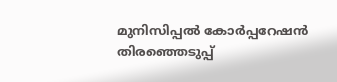മുനിസിപ്പൽ കോർപ്പറേഷൻ തിരഞ്ഞെടുപ്പ്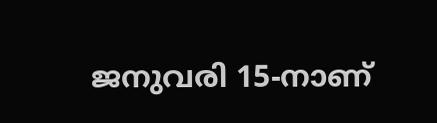ജനുവരി 15-നാണ്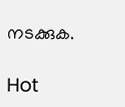നടക്കുക.

Hot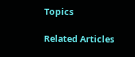Topics

Related Articles